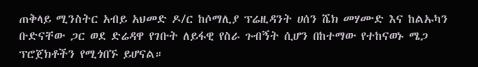ጠቅላይ ሚንስትር አብይ አህመድ ዶ/ር ከሶማሊያ ፕሬዚዳንት ሀሰን ሼክ መሃሙድ እና ከልኡካን ቡድናቸው ጋር ወደ ድሬዳዋ የገቡት ለይፋዊ የስራ ጉብኝት ሲሆን በከተማው የተከናወኑ ሜጋ ፕሮጀክቶችን የሚጎበኙ ይሆናል።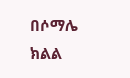በሶማሌ ክልል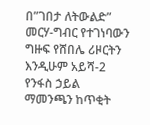በ”ገበታ ለትውልድ” መርሃ-ግብር የተገነባውን ግዙፍ የሸበሌ ሪዞርትን እንዲሁም አይሻ-2 የንፋስ ኃይል ማመንጫን ከጥቂት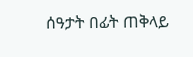ሰዓታት በፊት ጠቅላይ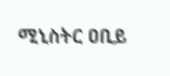ሚኒስትር ዐቢይ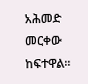አሕመድ መርቀው ከፍተዋል።